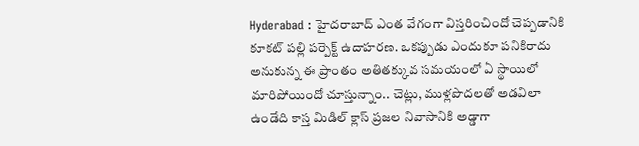Hyderabad : హైదరాబాద్ ఎంత వేగంగా విస్తరించిందో చెప్పడానికి కూకట్ పల్లి పర్పెక్ట్ ఉదాహరణ. ఒకప్పుడు ఎందుకూ పనికిరాదు అనుకున్న ఈ ప్రాంతం అతితక్కువ సమయంలో ఏ స్థాయిలో మారిపోయిందో చూస్తున్నాం.. చెట్లు, ముళ్లపొదలతో అడవిలా ఉండేది కాస్త మిడిల్ క్లాస్ ప్రజల నివాసానికి అడ్డాగా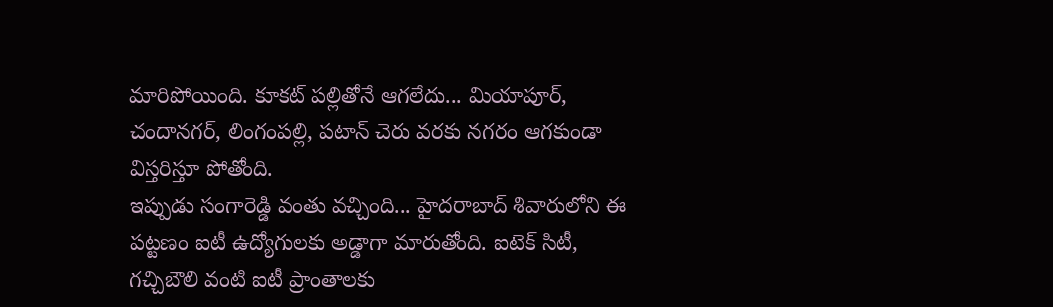మారిపోయింది. కూకట్ పల్లితోనే ఆగలేదు... మియాపూర్, చందానగర్, లింగంపల్లి, పటాన్ చెరు వరకు నగరం ఆగకుండా విస్తరిస్తూ పోతోంది.
ఇప్పుడు సంగారెడ్డి వంతు వచ్చింది... హైదరాబాద్ శివారులోని ఈ పట్టణం ఐటీ ఉద్యోగులకు అడ్డాగా మారుతోంది. ఐటెక్ సిటీ, గచ్చిబౌలి వంటి ఐటీ ప్రాంతాలకు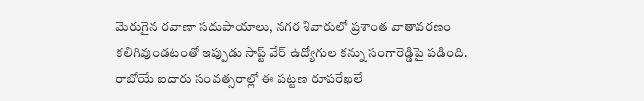మెరుగైన రవాణా సదుపాయాలు, నగర శివారులో ప్రశాంత వాతావరణం కలిగివుండటంతో ఇప్పుడు సాప్ట్ వేర్ ఉద్యోగుల కన్ను సంగారెడ్డిపై పడింది. రాబోయే ఐదారు సంవత్సరాల్లో ఈ పట్టణ రూపరేఖలే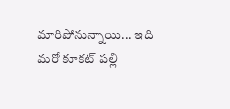మారిపోనున్నాయి... ఇది మరో కూకట్ పల్లి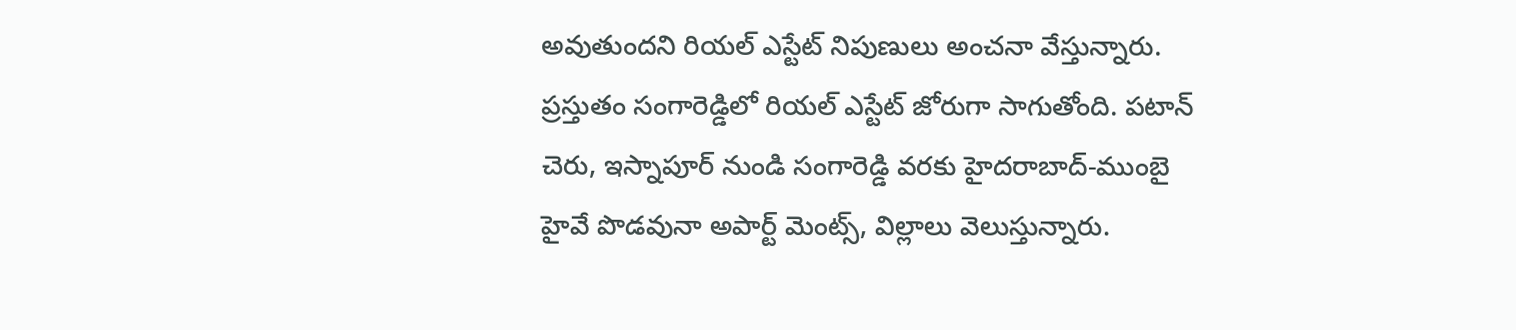అవుతుందని రియల్ ఎస్టేట్ నిపుణులు అంచనా వేస్తున్నారు.
ప్రస్తుతం సంగారెడ్డిలో రియల్ ఎస్టేట్ జోరుగా సాగుతోంది. పటాన్ చెరు, ఇస్నాపూర్ నుండి సంగారెడ్డి వరకు హైదరాబాద్-ముంబై హైవే పొడవునా అపార్ట్ మెంట్స్, విల్లాలు వెలుస్తున్నారు.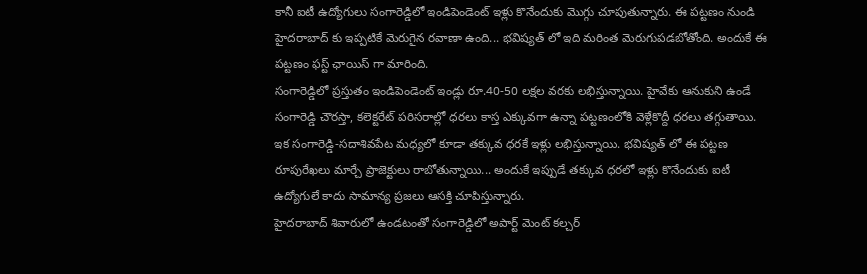కానీ ఐటీ ఉద్యోగులు సంగారెడ్డిలో ఇండిపెండెంట్ ఇళ్లు కొనేందుకు మొగ్గు చూపుతున్నారు. ఈ పట్టణం నుండి హైదరాబాద్ కు ఇప్పటికే మెరుగైన రవాణా ఉంది... భవిష్యత్ లో ఇది మరింత మెరుగుపడబోతోంది. అందుకే ఈ పట్టణం ఫస్ట్ ఛాయిస్ గా మారింది.
సంగారెడ్డిలో ప్రస్తుతం ఇండిపెండెంట్ ఇండ్లు రూ.40-50 లక్షల వరకు లభిస్తున్నాయి. హైవేకు ఆనుకుని ఉండే సంగారెడ్డి చౌరస్తా, కలెక్టరేట్ పరిసరాల్లో ధరలు కాస్త ఎక్కువగా ఉన్నా పట్టణంలోకి వెళ్లేకొద్దీ ధరలు తగ్గుతాయి. ఇక సంగారెడ్డి-సదాశివపేట మధ్యలో కూడా తక్కువ ధరకే ఇళ్లు లభిస్తున్నాయి. భవిష్యత్ లో ఈ పట్టణ రూపురేఖలు మార్చే ప్రాజెక్టులు రాబోతున్నాయి... అందుకే ఇప్పుడే తక్కువ ధరలో ఇళ్లు కొనేందుకు ఐటీ ఉద్యోగులే కాదు సామాన్య ప్రజలు ఆసక్తి చూపిస్తున్నారు.
హైదరాబాద్ శివారులో ఉండటంతో సంగారెడ్డిలో అపార్ట్ మెంట్ కల్చర్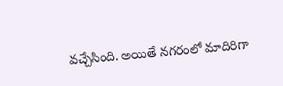వచ్చేసింది. అయితే నగరంలో మాదిరిగా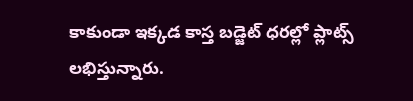కాకుండా ఇక్కడ కాస్త బడ్జెట్ ధరల్లో ప్లాట్స్ లభిస్తున్నారు.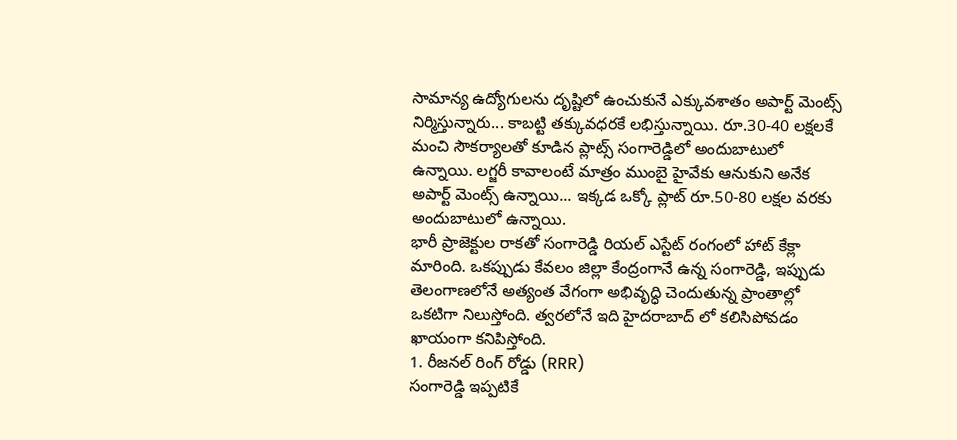సామాన్య ఉద్యోగులను దృష్టిలో ఉంచుకునే ఎక్కువశాతం అపార్ట్ మెంట్స్ నిర్మిస్తున్నారు... కాబట్టి తక్కువధరకే లభిస్తున్నాయి. రూ.30-40 లక్షలకే మంచి సౌకర్యాలతో కూడిన ప్లాట్స్ సంగారెడ్డిలో అందుబాటులో ఉన్నాయి. లగ్జరీ కావాలంటే మాత్రం ముంబై హైవేకు ఆనుకుని అనేక అపార్ట్ మెంట్స్ ఉన్నాయి... ఇక్కడ ఒక్కో ప్లాట్ రూ.50-80 లక్షల వరకు అందుబాటులో ఉన్నాయి.
భారీ ప్రాజెక్టుల రాకతో సంగారెడ్డి రియల్ ఎస్టేట్ రంగంలో హాట్ కేక్లా మారింది. ఒకప్పుడు కేవలం జిల్లా కేంద్రంగానే ఉన్న సంగారెడ్డి, ఇప్పుడు తెలంగాణలోనే అత్యంత వేగంగా అభివృద్ధి చెందుతున్న ప్రాంతాల్లో ఒకటిగా నిలుస్తోంది. త్వరలోనే ఇది హైదరాబాద్ లో కలిసిపోవడం ఖాయంగా కనిపిస్తోంది.
1. రీజనల్ రింగ్ రోడ్డు (RRR)
సంగారెడ్డి ఇప్పటికే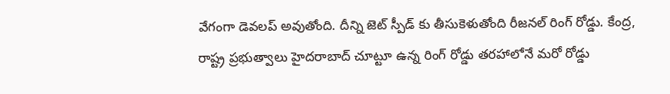వేగంగా డెవలప్ అవుతోంది. దీన్ని జెట్ స్పీడ్ కు తీసుకెళుతోంది రీజనల్ రింగ్ రోడ్డు. కేంద్ర, రాష్ట్ర ప్రభుత్వాలు హైదరాబాద్ చూట్టూ ఉన్న రింగ్ రోడ్డు తరహాలోనే మరో రోడ్డు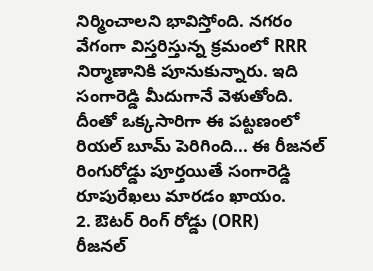నిర్మించాలని భావిస్తోంది. నగరం వేగంగా విస్తరిస్తున్న క్రమంలో RRR నిర్మాణానికి పూనుకున్నారు. ఇది సంగారెడ్డి మీదుగానే వెళుతోంది. దీంతో ఒక్కసారిగా ఈ పట్టణంలో రియల్ బూమ్ పెరిగింది... ఈ రీజనల్ రింగురోడ్డు పూర్తయితే సంగారెడ్డి రూపురేఖలు మారడం ఖాయం.
2. ఔటర్ రింగ్ రోడ్డు (ORR)
రీజనల్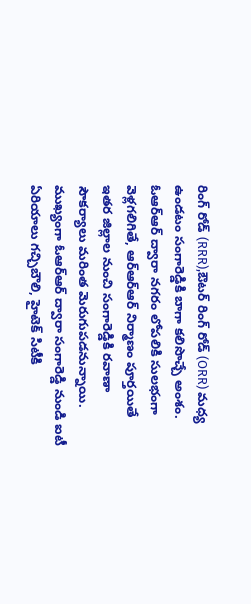రింగ్ రోడ్ (RRR),ఔటర్ రింగ్ రోడ్ (ORR) మధ్య ఉండటం సంగారెడ్డికి బాగా కలిసొచ్చే అంశం. ఓఆర్ఆర్ ద్వారా నగరం లోపలికి సులభంగా వెళ్లగలిగితే, ఆర్ఆర్ఆర్ నిర్మాణం పూర్తయితే ఇతర జిల్లాల నుంచి సంగారెడ్డికి రవాణా సౌకర్యాలు మరింత మెరుగుపడనున్నాయి. ముఖ్యంగా ఓఆర్ఆర్ ద్వారా సంగారెడ్డి నుండి ఐటీ ఏరియాలు గచ్చిబౌలి, హైటెక్ సిటీకి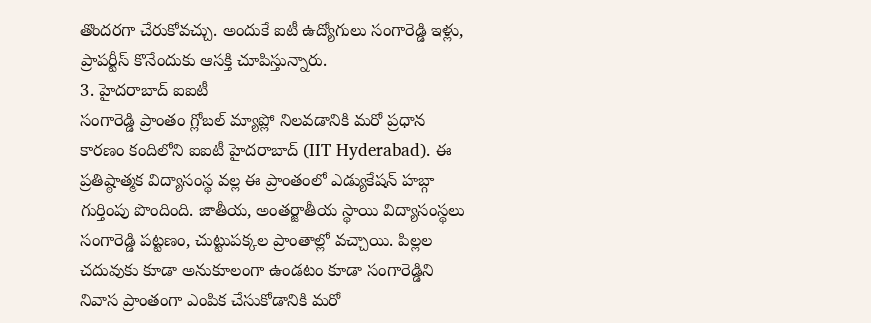తొందరగా చేరుకోవచ్చు. అందుకే ఐటీ ఉద్యోగులు సంగారెడ్డి ఇళ్లు, ప్రాపర్టీస్ కొనేందుకు ఆసక్తి చూపిస్తున్నారు.
3. హైదరాబాద్ ఐఐటీ
సంగారెడ్డి ప్రాంతం గ్లోబల్ మ్యాప్లో నిలవడానికి మరో ప్రధాన కారణం కందిలోని ఐఐటీ హైదరాబాద్ (IIT Hyderabad). ఈ ప్రతిష్ఠాత్మక విద్యాసంస్థ వల్ల ఈ ప్రాంతంలో ఎడ్యుకేషన్ హబ్గా గుర్తింపు పొందింది. జాతీయ, అంతర్జాతీయ స్థాయి విద్యాసంస్థలు సంగారెడ్డి పట్టణం, చుట్టుపక్కల ప్రాంతాల్లో వచ్చాయి. పిల్లల చదువుకు కూడా అనుకూలంగా ఉండటం కూడా సంగారెడ్డిని నివాస ప్రాంతంగా ఎంపిక చేసుకోడానికి మరో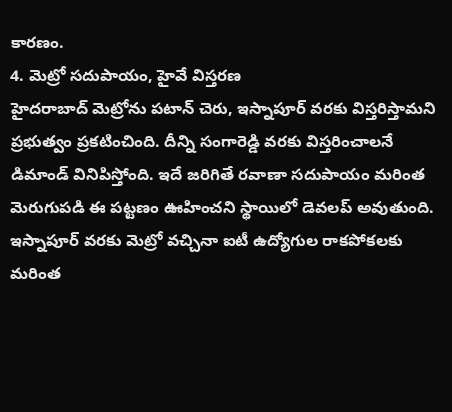కారణం.
4. మెట్రో సదుపాయం, హైవే విస్తరణ
హైదరాబాద్ మెట్రోను పటాన్ చెరు, ఇస్నాపూర్ వరకు విస్తరిస్తామని ప్రభుత్వం ప్రకటించింది. దీన్ని సంగారెడ్డి వరకు విస్తరించాలనే డిమాండ్ వినిపిస్తోంది. ఇదే జరిగితే రవాణా సదుపాయం మరింత మెరుగుపడి ఈ పట్టణం ఊహించని స్థాయిలో డెవలప్ అవుతుంది. ఇస్నాపూర్ వరకు మెట్రో వచ్చినా ఐటీ ఉద్యోగుల రాకపోకలకు మరింత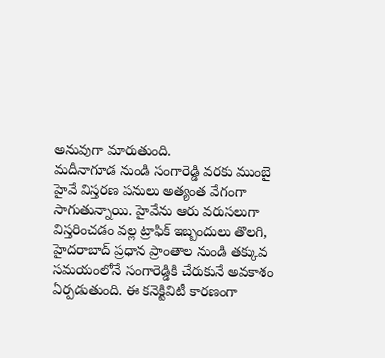అనువుగా మారుతుంది.
మదీనాగూడ నుండి సంగారెడ్డి వరకు ముంబై హైవే విస్తరణ పనులు అత్యంత వేగంగా సాగుతున్నాయి. హైవేను ఆరు వరుసలుగా విస్తరించడం వల్ల ట్రాఫిక్ ఇబ్బందులు తొలగి, హైదరాబాద్ ప్రధాన ప్రాంతాల నుండి తక్కువ సమయంలోనే సంగారెడ్డికి చేరుకునే అవకాశం ఏర్పడుతుంది. ఈ కనెక్టివిటీ కారణంగా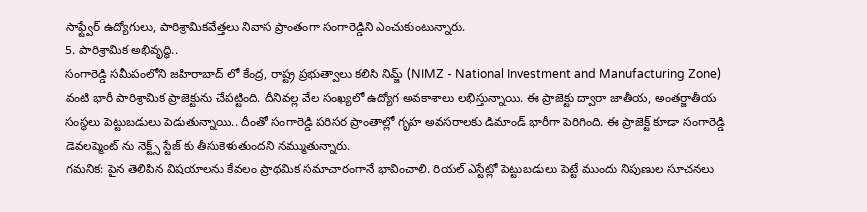సాఫ్ట్వేర్ ఉద్యోగులు, పారిశ్రామికవేత్తలు నివాస ప్రాంతంగా సంగారెడ్డిని ఎంచుకుంటున్నారు.
5. పారిశ్రామిక అభివృద్ధి..
సంగారెడ్డి సమీపంలోని జహిరాబాద్ లో కేంద్ర, రాష్ట్ర ప్రభుత్వాలు కలిసి నిమ్జ్ (NIMZ - National Investment and Manufacturing Zone) వంటి భారీ పారిశ్రామిక ప్రాజెక్టును చేపట్టింది. దీనివల్ల వేల సంఖ్యలో ఉద్యోగ అవకాశాలు లభిస్తున్నాయి. ఈ ప్రాజెక్టు ద్వారా జాతీయ, అంతర్జాతీయ సంస్థలు పెట్టుబడులు పెడుతున్నాయి.. దీంతో సంగారెడ్డి పరిసర ప్రాంతాల్లో గృహ అవసరాలకు డిమాండ్ భారీగా పెరిగింది. ఈ ప్రాజెక్ట్ కూడా సంగారెడ్డి డెవలప్మెంట్ ను నెక్ట్స్ స్టేజ్ కు తీసుకెళుతుందని నమ్ముతున్నారు.
గమనిక: పైన తెలిపిన విషయాలను కేవలం ప్రాథమిక సమాచారంగానే భావించాలి. రియల్ ఎస్టేట్లో పెట్టుబడులు పెట్టే ముందు నిపుణుల సూచనలు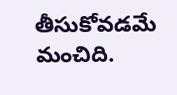తీసుకోవడమే మంచిది.